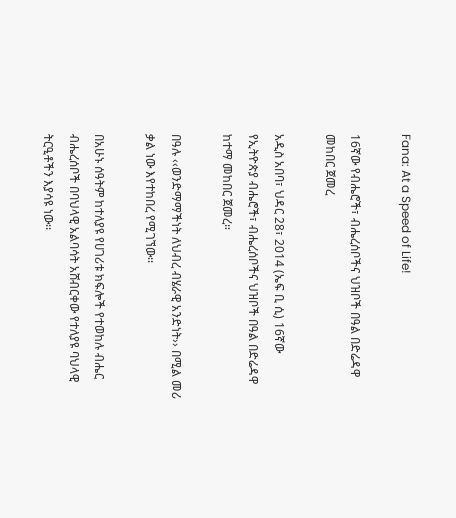Fana: At a Speed of Life!

16ኛው የብሔሮች፣ ብሔረሰቦችና ህዝቦች በዓል በድሬዳዋ መከበር ጀመረ

አዲስ አበባ፣ ህዳር 28፣ 2014 (ኤፍ ቢ ሲ) 16ኛው የኢትዮጵያ ብሔሮች፣ ብሔረሰቦችና ህዝቦች በዓል በድሬዳዋ ከተማ መከበር ጀመረ።

በዓሉ ‹‹ወንድማማችነት ለህብረ ብሄራዊ አንድነት›› በሚል መሪ ቃል ነው እየተከበረ የሚገኘው፡፡

በአሁኑ ሰዓትም ከተለያዩ የሀገሪቱ ክፍሎች የተወከሉ ብሔር ብሔረሰቦች በባህላዊ አልባሳት አሸብርቀው የተለያዩ ባህላዊ ትርዒቶችን እያሳዩ ነው፡፡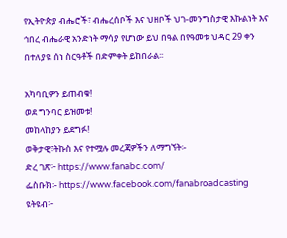የኢትዮጵያ ብሔሮች፣ ብሔረሰቦች እና ህዘቦች ህገ-መንግስታዊ እኩልነት እና ኅበረ ብሔራዊ አንድነት ማሳያ የሆነው ይህ በዓል በየዓመቱ ህዳር 29 ቀን በተለያዩ ሰነ ስርዓቶች በድምቀት ይከበራል፡፡

አካባቢዎን ይጠብቁ!
ወደ ግንባር ይዝመቱ!
መከላከያን ይደግፉ!
ወቅታዊ፣ትኩስ እና የተሟሉ መረጃዎችን ለማግኘት፡-
ድረ ገጽ፦ https://www.fanabc.com/
ፌስቡክ፡- https://www.facebook.com/fanabroadcasting
ዩትዩብ፦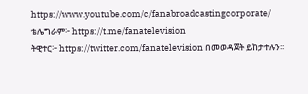https://www.youtube.com/c/fanabroadcastingcorporate/
ቴሌግራም፦ https://t.me/fanatelevision
ትዊተር፦ https://twitter.com/fanatelevision በመወዳጀት ይከታተሉን፡፡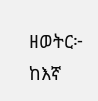ዘወትር፦ ከእኛ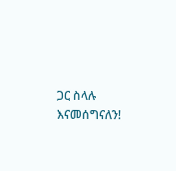ጋር ስላሉ እናመሰግናለን!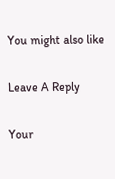You might also like

Leave A Reply

Your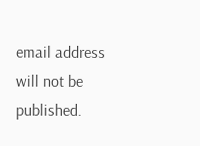email address will not be published.